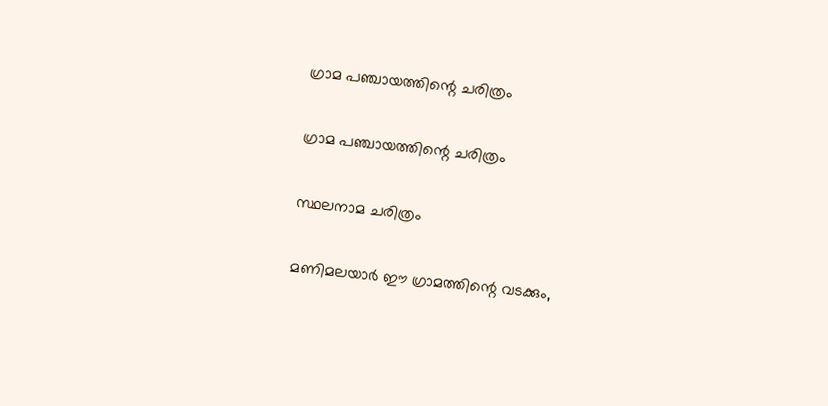ഗ്രാമ പഞ്ചായത്തിന്റെ ചരിത്രം

ഗ്രാമ പഞ്ചായത്തിന്റെ ചരിത്രം

സ്ഥലനാമ ചരിത്രം

മണിമലയാര്‍ ഈ ഗ്രാമത്തിന്റെ വടക്കും,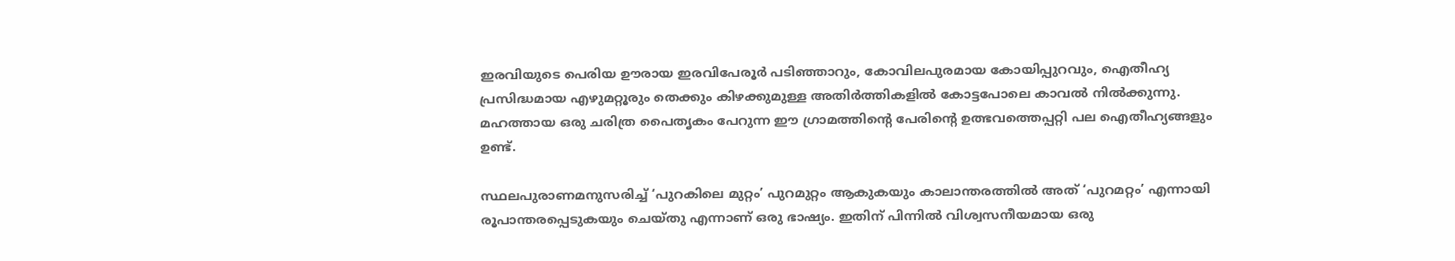ഇരവിയുടെ പെരിയ ഊരായ ഇരവിപേരൂര്‍ പടിഞ്ഞാറും, കോവിലപുരമായ കോയിപ്പുറവും, ഐതീഹ്യ പ്രസിദ്ധമായ എഴുമറ്റൂരും തെക്കും കിഴക്കുമുള്ള അതിര്‍ത്തികളില്‍ കോട്ടപോലെ കാവല്‍ നില്‍ക്കുന്നു. മഹത്തായ ഒരു ചരിത്ര പൈതൃകം പേറുന്ന ഈ ഗ്രാമത്തിന്റെ പേരിന്റെ ഉത്ഭവത്തെപ്പറ്റി പല ഐതീഹ്യങ്ങളും ഉണ്ട്.

സ്ഥലപുരാണമനുസരിച്ച് ‘പുറകിലെ മുറ്റം’ പുറമുറ്റം ആകുകയും കാലാന്തരത്തില്‍ അത് ‘പുറമറ്റം’ എന്നായി രൂപാന്തരപ്പെടുകയും ചെയ്തു എന്നാണ് ഒരു ഭാഷ്യം. ഇതിന് പിന്നില്‍ വിശ്വസനീയമായ ഒരു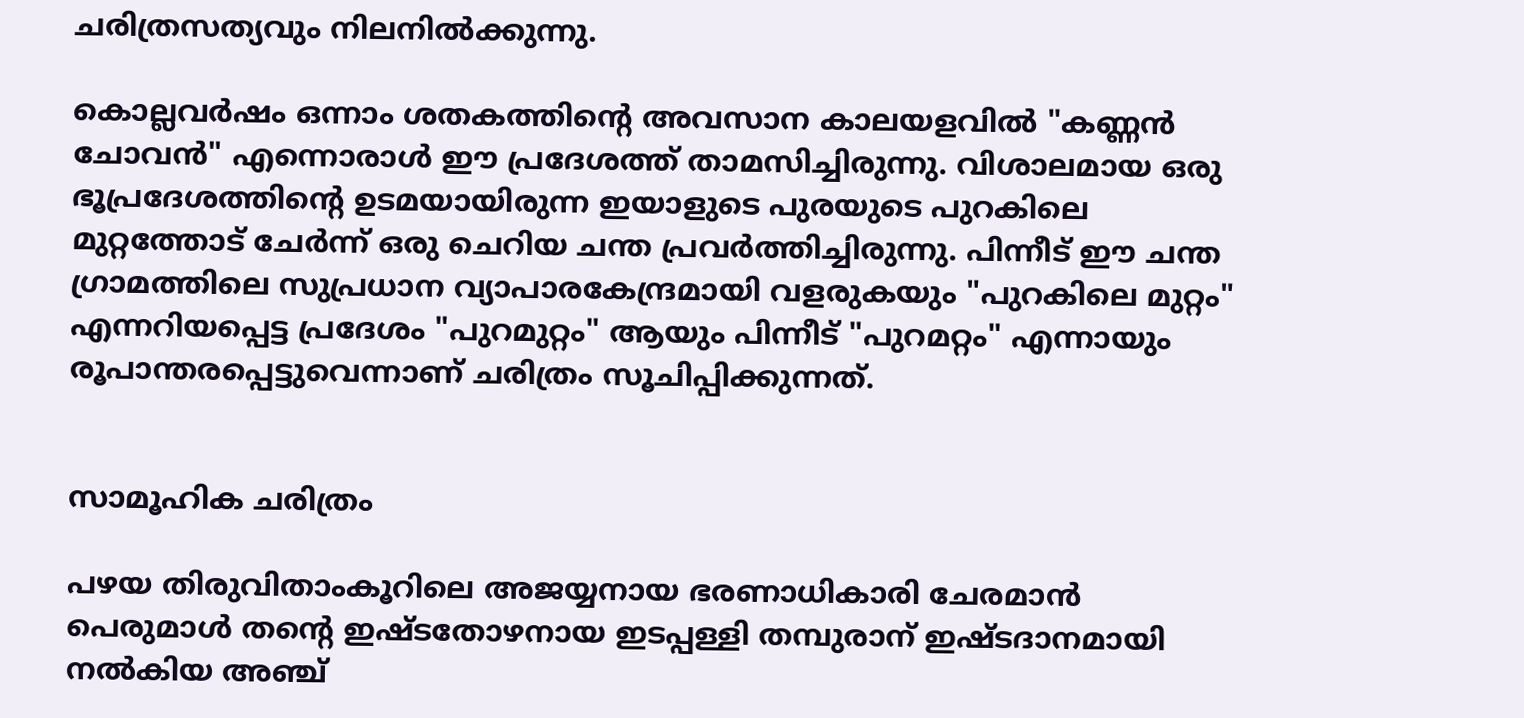ചരിത്രസത്യവും നിലനില്‍ക്കുന്നു.

കൊല്ലവര്‍ഷം ഒന്നാം ശതകത്തിന്റെ അവസാന കാലയളവില്‍ "കണ്ണന്‍ ചോവന്‍" എന്നൊരാള്‍ ഈ പ്രദേശത്ത് താമസിച്ചിരുന്നു. വിശാലമായ ഒരു ഭൂപ്രദേശത്തിന്റെ ഉടമയായിരുന്ന ഇയാളുടെ പുരയുടെ പുറകിലെ മുറ്റത്തോട് ചേര്‍ന്ന് ഒരു ചെറിയ ചന്ത പ്രവര്‍ത്തിച്ചിരുന്നു. പിന്നീട് ഈ ചന്ത ഗ്രാമത്തിലെ സുപ്രധാന വ്യാപാരകേന്ദ്രമായി വളരുകയും "പുറകിലെ മുറ്റം" എന്നറിയപ്പെട്ട പ്രദേശം "പുറമുറ്റം" ആയും പിന്നീട് "പുറമറ്റം" എന്നായും രൂപാന്തരപ്പെട്ടുവെന്നാണ് ചരിത്രം സൂചിപ്പിക്കുന്നത്.


സാമൂഹിക ചരിത്രം

പഴയ തിരുവിതാംകൂറിലെ അജയ്യനായ ഭരണാധികാരി ചേരമാന്‍ പെരുമാള്‍ തന്റെ ഇഷ്ടതോഴനായ ഇടപ്പള്ളി തമ്പുരാന് ഇഷ്ടദാനമായി നല്‍കിയ അഞ്ച്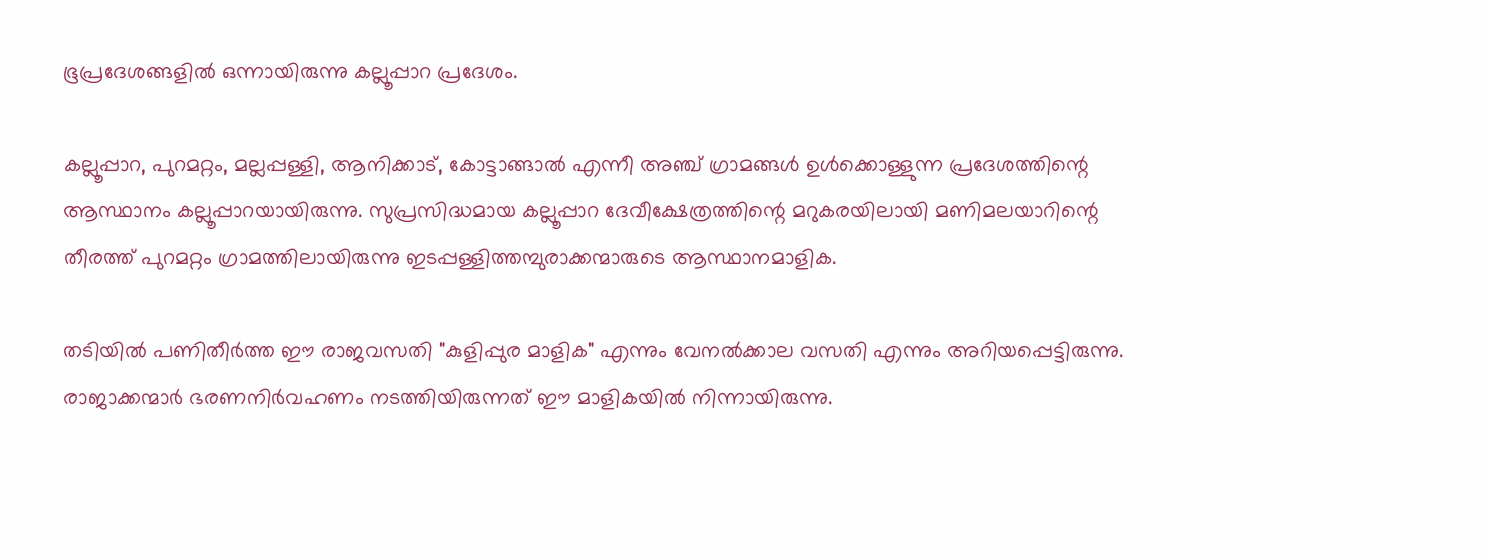ഭൂപ്രദേശങ്ങളില്‍ ഒന്നായിരുന്നു കല്ലൂപ്പാറ പ്രദേശം.

കല്ലൂപ്പാറ, പുറമറ്റം, മല്ലപ്പള്ളി, ആനിക്കാട്, കോട്ടാങ്ങാല്‍ എന്നീ അഞ്ച് ഗ്രാമങ്ങള്‍ ഉള്‍ക്കൊള്ളുന്ന പ്രദേശത്തിന്റെ ആസ്ഥാനം കല്ലൂപ്പാറയായിരുന്നു. സുപ്രസിദ്ധമായ കല്ലൂപ്പാറ ദേവീക്ഷേത്രത്തിന്റെ മറുകരയിലായി മണിമലയാറിന്റെ തീരത്ത് പുറമറ്റം ഗ്രാമത്തിലായിരുന്നു ഇടപ്പള്ളിത്തമ്പുരാക്കന്മാരുടെ ആസ്ഥാനമാളിക.

തടിയില്‍ പണിതീര്‍ത്ത ഈ രാജവസതി "കുളിപ്പുര മാളിക" എന്നും വേനല്‍ക്കാല വസതി എന്നും അറിയപ്പെട്ടിരുന്നു. രാജാക്കന്മാര്‍ ഭരണനിര്‍വഹണം നടത്തിയിരുന്നത് ഈ മാളികയില്‍ നിന്നായിരുന്നു.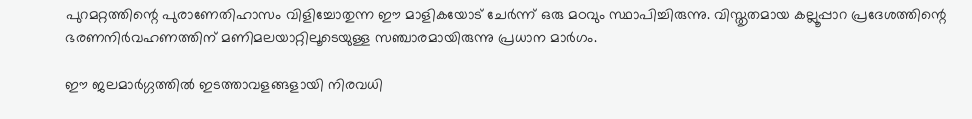പുറമറ്റത്തിന്റെ പുരാണേതിഹാസം വിളിച്ചോതുന്ന ഈ മാളികയോട് ചേര്‍ന്ന് ഒരു മഠവും സ്ഥാപിച്ചിരുന്നു. വിസ്തൃതമായ കല്ലൂപ്പാറ പ്രദേശത്തിന്റെ ഭരണനിര്‍വഹണത്തിന് മണിമലയാറ്റിലൂടെയുള്ള സഞ്ചാരമായിരുന്നു പ്രധാന മാര്‍ഗം.

ഈ ജലമാര്‍ഗ്ഗത്തില്‍ ഇടത്താവളങ്ങളായി നിരവധി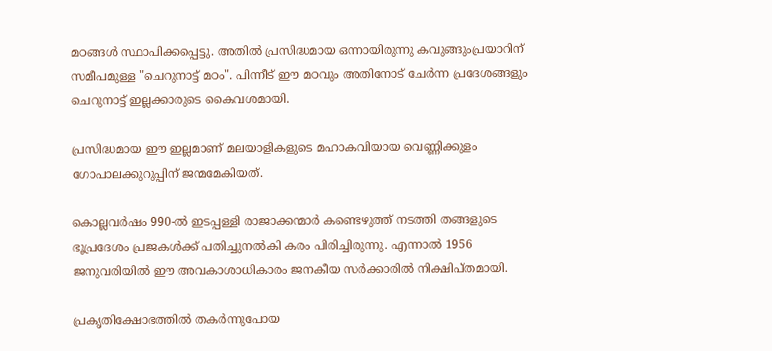മഠങ്ങള്‍ സ്ഥാപിക്കപ്പെട്ടു. അതില്‍ പ്രസിദ്ധമായ ഒന്നായിരുന്നു കവുങ്ങുംപ്രയാറിന് സമീപമുള്ള "ചെറുനാട്ട് മഠം". പിന്നീട് ഈ മഠവും അതിനോട് ചേര്‍ന്ന പ്രദേശങ്ങളും ചെറുനാട്ട് ഇല്ലക്കാരുടെ കൈവശമായി.

പ്രസിദ്ധമായ ഈ ഇല്ലമാണ് മലയാളികളുടെ മഹാകവിയായ വെണ്ണിക്കുളം ഗോപാലക്കുറുപ്പിന് ജന്മമേകിയത്.

കൊല്ലവര്‍ഷം 990-ല്‍ ഇടപ്പള്ളി രാജാക്കന്മാര്‍ കണ്ടെഴുത്ത് നടത്തി തങ്ങളുടെ ഭൂപ്രദേശം പ്രജകള്‍ക്ക് പതിച്ചുനല്‍കി കരം പിരിച്ചിരുന്നു. എന്നാല്‍ 1956 ജനുവരിയില്‍ ഈ അവകാശാധികാരം ജനകീയ സര്‍ക്കാരില്‍ നിക്ഷിപ്തമായി.

പ്രകൃതിക്ഷോഭത്തില്‍ തകര്‍ന്നുപോയ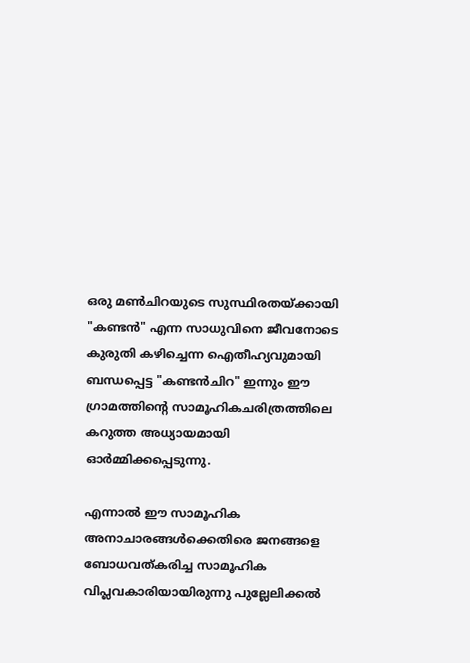ഒരു മണ്‍ചിറയുടെ സുസ്ഥിരതയ്ക്കായി "കണ്ടന്‍" എന്ന സാധുവിനെ ജീവനോടെ കുരുതി കഴിച്ചെന്ന ഐതീഹ്യവുമായി ബന്ധപ്പെട്ട "കണ്ടന്‍ചിറ" ഇന്നും ഈ ഗ്രാമത്തിന്റെ സാമൂഹികചരിത്രത്തിലെ കറുത്ത അധ്യായമായി ഓര്‍മ്മിക്കപ്പെടുന്നു.

എന്നാല്‍ ഈ സാമൂഹിക അനാചാരങ്ങള്‍ക്കെതിരെ ജനങ്ങളെ ബോധവത്കരിച്ച സാമൂഹിക വിപ്ലവകാരിയായിരുന്നു പുല്ലേലിക്കല്‍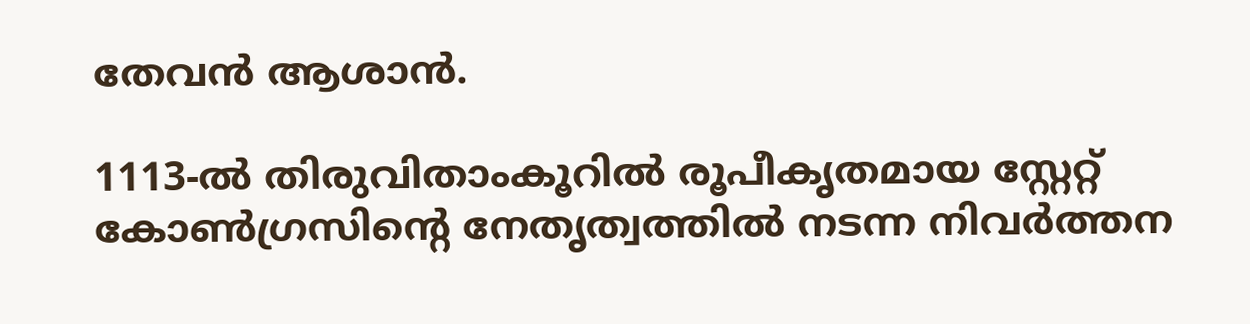തേവന്‍ ആശാന്‍.

1113-ല്‍ തിരുവിതാംകൂറില്‍ രൂപീകൃതമായ സ്റ്റേറ്റ് കോണ്‍ഗ്രസിന്റെ നേതൃത്വത്തില്‍ നടന്ന നിവര്‍ത്തന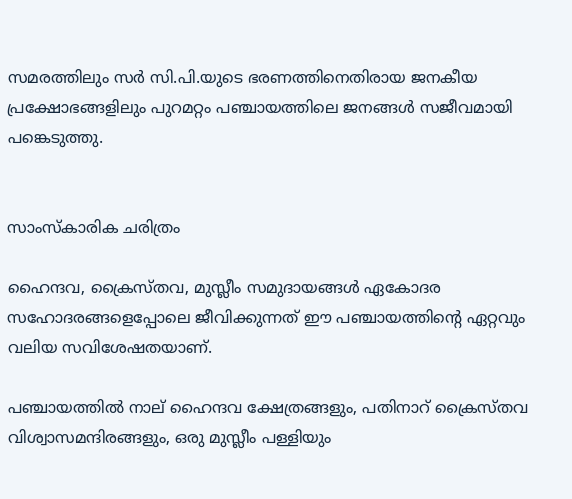സമരത്തിലും സര്‍ സി.പി.യുടെ ഭരണത്തിനെതിരായ ജനകീയ പ്രക്ഷോഭങ്ങളിലും പുറമറ്റം പഞ്ചായത്തിലെ ജനങ്ങള്‍ സജീവമായി പങ്കെടുത്തു.


സാംസ്കാരിക ചരിത്രം

ഹൈന്ദവ, ക്രൈസ്തവ, മുസ്ലീം സമുദായങ്ങള്‍ ഏകോദര സഹോദരങ്ങളെപ്പോലെ ജീവിക്കുന്നത് ഈ പഞ്ചായത്തിന്റെ ഏറ്റവും വലിയ സവിശേഷതയാണ്.

പഞ്ചായത്തില്‍ നാല് ഹൈന്ദവ ക്ഷേത്രങ്ങളും, പതിനാറ് ക്രൈസ്തവ വിശ്വാസമന്ദിരങ്ങളും, ഒരു മുസ്ലീം പള്ളിയും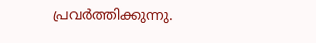പ്രവര്‍ത്തിക്കുന്നു.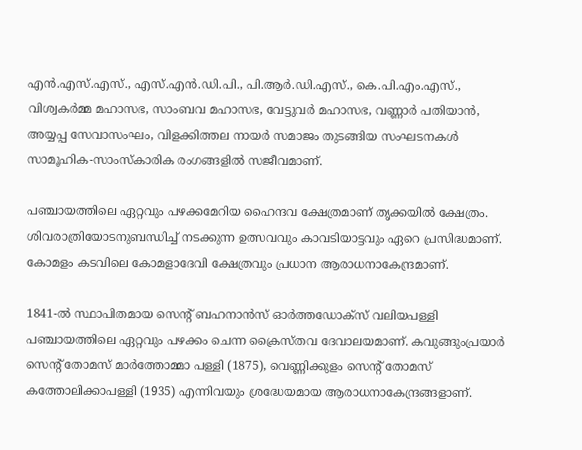എന്‍.എസ്‍.എസ്., എസ്.എന്‍.ഡി.പി., പി.ആര്‍.ഡി.എസ്., കെ.പി.എം.എസ്., വിശ്വകര്‍മ്മ മഹാസഭ, സാംബവ മഹാസഭ, വേട്ടുവര്‍ മഹാസഭ, വണ്ണാര്‍ പതിയാന്‍, അയ്യപ്പ സേവാസംഘം, വിളക്കിത്തല നായര്‍ സമാജം തുടങ്ങിയ സംഘടനകള്‍ സാമൂഹിക-സാംസ്കാരിക രംഗങ്ങളില്‍ സജീവമാണ്.

പഞ്ചായത്തിലെ ഏറ്റവും പഴക്കമേറിയ ഹൈന്ദവ ക്ഷേത്രമാണ് തൃക്കയില്‍ ക്ഷേത്രം. ശിവരാത്രിയോടനുബന്ധിച്ച് നടക്കുന്ന ഉത്സവവും കാവടിയാട്ടവും ഏറെ പ്രസിദ്ധമാണ്. കോമളം കടവിലെ കോമളാദേവി ക്ഷേത്രവും പ്രധാന ആരാധനാകേന്ദ്രമാണ്.

1841-ല്‍ സ്ഥാപിതമായ സെന്റ് ബഹനാന്‍സ് ഓര്‍ത്തഡോക്സ് വലിയപള്ളി പഞ്ചായത്തിലെ ഏറ്റവും പഴക്കം ചെന്ന ക്രൈസ്തവ ദേവാലയമാണ്. കവുങ്ങുംപ്രയാര്‍ സെന്റ് തോമസ് മാര്‍ത്തോമ്മാ പള്ളി (1875), വെണ്ണിക്കുളം സെന്റ് തോമസ് കത്തോലിക്കാപള്ളി (1935) എന്നിവയും ശ്രദ്ധേയമായ ആരാധനാകേന്ദ്രങ്ങളാണ്.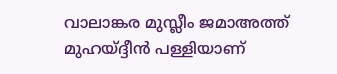വാലാങ്കര മുസ്ലീം ജമാഅത്ത് മുഹയ്ദ്ദീന്‍ പള്ളിയാണ്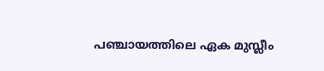പഞ്ചായത്തിലെ ഏക മുസ്ലീം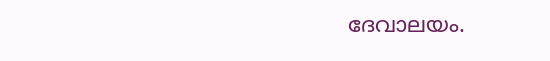ദേവാലയം.